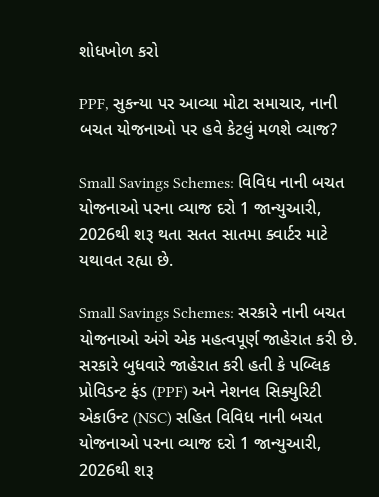શોધખોળ કરો

PPF, સુકન્યા પર આવ્યા મોટા સમાચાર, નાની બચત યોજનાઓ પર હવે કેટલું મળશે વ્યાજ?

Small Savings Schemes: વિવિધ નાની બચત યોજનાઓ પરના વ્યાજ દરો 1 જાન્યુઆરી, 2026થી શરૂ થતા સતત સાતમા ક્વાર્ટર માટે યથાવત રહ્યા છે.

Small Savings Schemes: સરકારે નાની બચત યોજનાઓ અંગે એક મહત્વપૂર્ણ જાહેરાત કરી છે. સરકારે બુધવારે જાહેરાત કરી હતી કે પબ્લિક પ્રોવિડન્ટ ફંડ (PPF) અને નેશનલ સિક્યુરિટી એકાઉન્ટ (NSC) સહિત વિવિધ નાની બચત યોજનાઓ પરના વ્યાજ દરો 1 જાન્યુઆરી, 2026થી શરૂ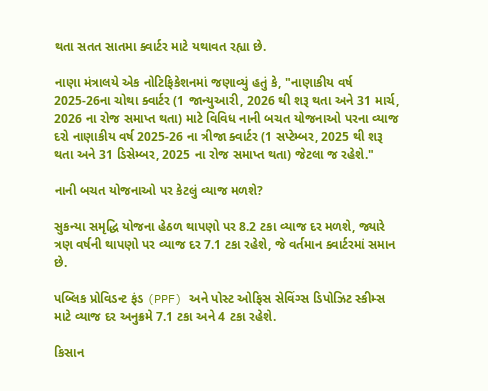થતા સતત સાતમા ક્વાર્ટર માટે યથાવત રહ્યા છે.

નાણા મંત્રાલયે એક નોટિફિકેશનમાં જણાવ્યું હતું કે, "નાણાકીય વર્ષ 2025-26ના ચોથા ક્વાર્ટર (1 જાન્યુઆરી, 2026 થી શરૂ થતા અને 31 માર્ચ, 2026 ના રોજ સમાપ્ત થતા) માટે વિવિધ નાની બચત યોજનાઓ પરના વ્યાજ દરો નાણાકીય વર્ષ 2025-26 ના ત્રીજા ક્વાર્ટર (1 સપ્ટેમ્બર, 2025 થી શરૂ થતા અને 31 ડિસેમ્બર, 2025 ના રોજ સમાપ્ત થતા) જેટલા જ રહેશે."

નાની બચત યોજનાઓ પર કેટલું વ્યાજ મળશે?

સુકન્યા સમૃદ્ધિ યોજના હેઠળ થાપણો પર 8.2 ટકા વ્યાજ દર મળશે, જ્યારે ત્રણ વર્ષની થાપણો પર વ્યાજ દર 7.1 ટકા રહેશે, જે વર્તમાન ક્વાર્ટરમાં સમાન છે.

પબ્લિક પ્રોવિડન્ટ ફંડ (PPF) અને પોસ્ટ ઓફિસ સેવિંગ્સ ડિપોઝિટ સ્કીમ્સ માટે વ્યાજ દર અનુક્રમે 7.1 ટકા અને 4 ટકા રહેશે.

કિસાન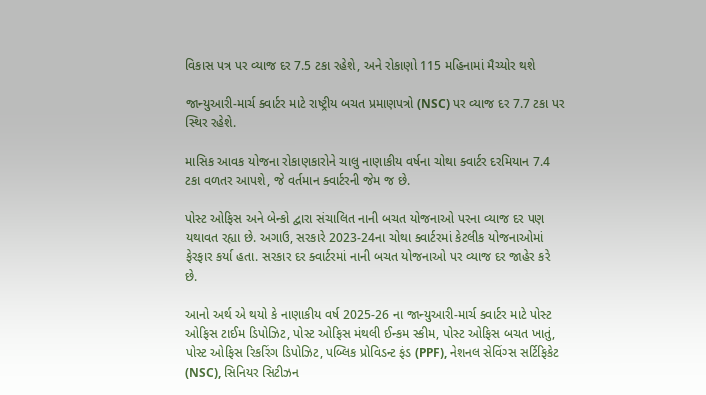વિકાસ પત્ર પર વ્યાજ દર 7.5 ટકા રહેશે, અને રોકાણો 115 મહિનામાં મૈચ્યોર થશે

જાન્યુઆરી-માર્ચ ક્વાર્ટર માટે રાષ્ટ્રીય બચત પ્રમાણપત્રો (NSC) પર વ્યાજ દર 7.7 ટકા પર સ્થિર રહેશે.

માસિક આવક યોજના રોકાણકારોને ચાલુ નાણાકીય વર્ષના ચોથા ક્વાર્ટર દરમિયાન 7.4 ટકા વળતર આપશે, જે વર્તમાન ક્વાર્ટરની જેમ જ છે.

પોસ્ટ ઓફિસ અને બેન્કો દ્વારા સંચાલિત નાની બચત યોજનાઓ પરના વ્યાજ દર પણ યથાવત રહ્યા છે. અગાઉ, સરકારે 2023-24ના ચોથા ક્વાર્ટરમાં કેટલીક યોજનાઓમાં ફેરફાર કર્યા હતા. સરકાર દર ક્વાર્ટરમાં નાની બચત યોજનાઓ પર વ્યાજ દર જાહેર કરે છે.

આનો અર્થ એ થયો કે નાણાકીય વર્ષ 2025-26 ના જાન્યુઆરી-માર્ચ ક્વાર્ટર માટે પોસ્ટ ઓફિસ ટાઈમ ડિપોઝિટ, પોસ્ટ ઓફિસ મંથલી ઈન્કમ સ્કીમ, પોસ્ટ ઓફિસ બચત ખાતું, પોસ્ટ ઓફિસ રિકરિંગ ડિપોઝિટ, પબ્લિક પ્રોવિડન્ટ ફંડ (PPF), નેશનલ સેવિંગ્સ સર્ટિફિકેટ (NSC), સિનિયર સિટીઝન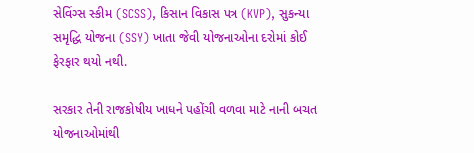સેવિંગ્સ સ્કીમ (SCSS), કિસાન વિકાસ પત્ર (KVP), સુકન્યા સમૃદ્ધિ યોજના (SSY) ખાતા જેવી યોજનાઓના દરોમાં કોઈ ફેરફાર થયો નથી.

સરકાર તેની રાજકોષીય ખાધને પહોંચી વળવા માટે નાની બચત યોજનાઓમાંથી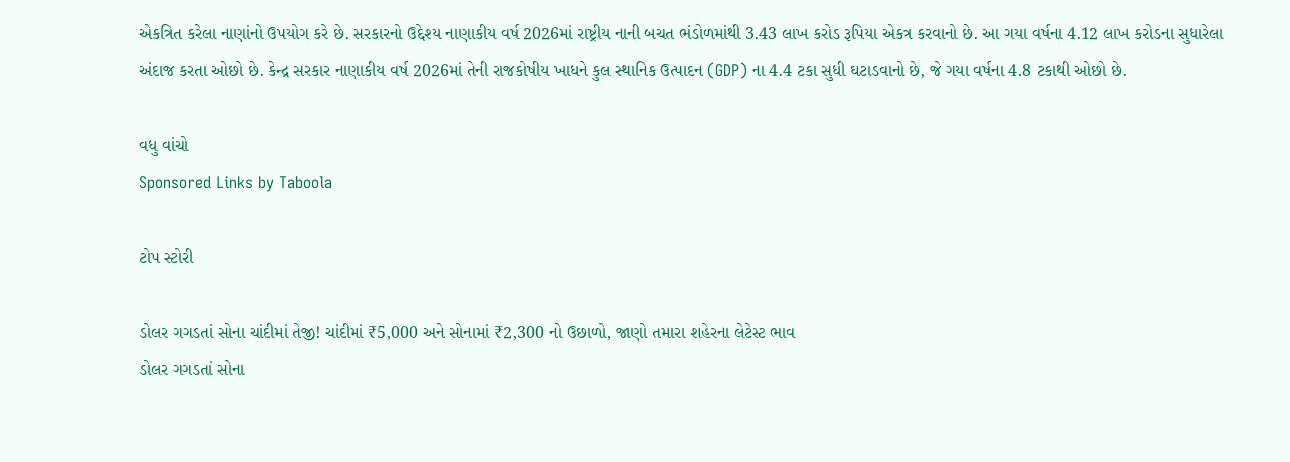એકત્રિત કરેલા નાણાંનો ઉપયોગ કરે છે. સરકારનો ઉદ્દેશ્ય નાણાકીય વર્ષ 2026માં રાષ્ટ્રીય નાની બચત ભંડોળમાંથી 3.43 લાખ કરોડ રૂપિયા એકત્ર કરવાનો છે. આ ગયા વર્ષના 4.12 લાખ કરોડના સુધારેલા અંદાજ કરતા ઓછો છે. કેન્દ્ર સરકાર નાણાકીય વર્ષ 2026માં તેની રાજકોષીય ખાધને કુલ સ્થાનિક ઉત્પાદન (GDP) ના 4.4 ટકા સુધી ઘટાડવાનો છે, જે ગયા વર્ષના 4.8 ટકાથી ઓછો છે.

વધુ વાંચો
Sponsored Links by Taboola

ટોપ સ્ટોરી

ડોલર ગગડતાં સોના ચાંદીમાં તેજી! ચાંદીમાં ₹5,000 અને સોનામાં ₹2,300 નો ઉછાળો, જાણો તમારા શહેરના લેટેસ્ટ ભાવ
ડોલર ગગડતાં સોના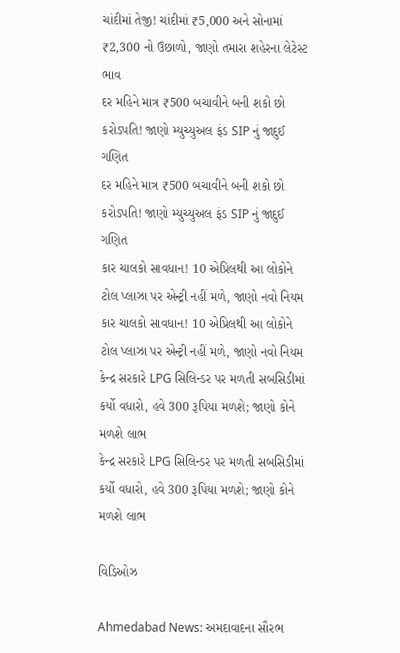ચાંદીમાં તેજી! ચાંદીમાં ₹5,000 અને સોનામાં ₹2,300 નો ઉછાળો, જાણો તમારા શહેરના લેટેસ્ટ ભાવ
દર મહિને માત્ર ₹500 બચાવીને બની શકો છો કરોડપતિ! જાણો મ્યુચ્યુઅલ ફંડ SIP નું જાદુઈ ગણિત
દર મહિને માત્ર ₹500 બચાવીને બની શકો છો કરોડપતિ! જાણો મ્યુચ્યુઅલ ફંડ SIP નું જાદુઈ ગણિત
કાર ચાલકો સાવધાન! 10 એપ્રિલથી આ લોકોને ટોલ પ્લાઝા પર એન્ટ્રી નહીં મળે, જાણો નવો નિયમ
કાર ચાલકો સાવધાન! 10 એપ્રિલથી આ લોકોને ટોલ પ્લાઝા પર એન્ટ્રી નહીં મળે, જાણો નવો નિયમ
કેન્દ્ર સરકારે LPG સિલિન્ડર પર મળતી સબસિડીમાં કર્યો વધારો, હવે 300 રૂપિયા મળશે; જાણો કોને મળશે લાભ
કેન્દ્ર સરકારે LPG સિલિન્ડર પર મળતી સબસિડીમાં કર્યો વધારો, હવે 300 રૂપિયા મળશે; જાણો કોને મળશે લાભ

વિડિઓઝ

Ahmedabad News: અમદાવાદના સૌરભ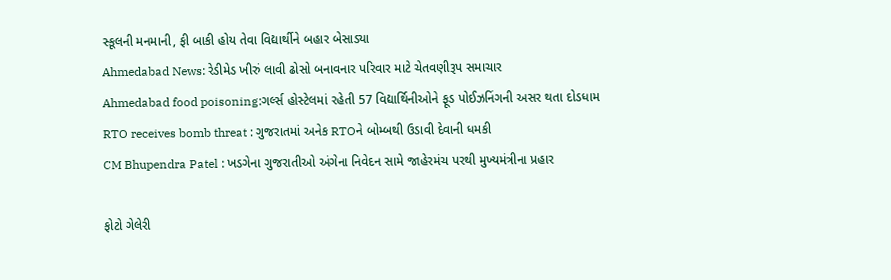સ્કૂલની મનમાની, ફી બાકી હોય તેવા વિદ્યાર્થીને બહાર બેસાડ્યા
Ahmedabad News: રેડીમેડ ખીરું લાવી ઢોસો બનાવનાર પરિવાર માટે ચેતવણીરૂપ સમાચાર
Ahmedabad food poisoning:ગર્લ્સ હોસ્ટેલમાં રહેતી 57 વિદ્યાર્થિનીઓને ફૂડ પોઈઝનિંગની અસર થતા દોડધામ
RTO receives bomb threat : ગુજરાતમાં અનેક RTOને બોમ્બથી ઉડાવી દેવાની ધમકી
CM Bhupendra Patel : ખડગેના ગુજરાતીઓ અંગેના નિવેદન સામે જાહેરમંચ પરથી મુખ્યમંત્રીના પ્રહાર

ફોટો ગેલેરી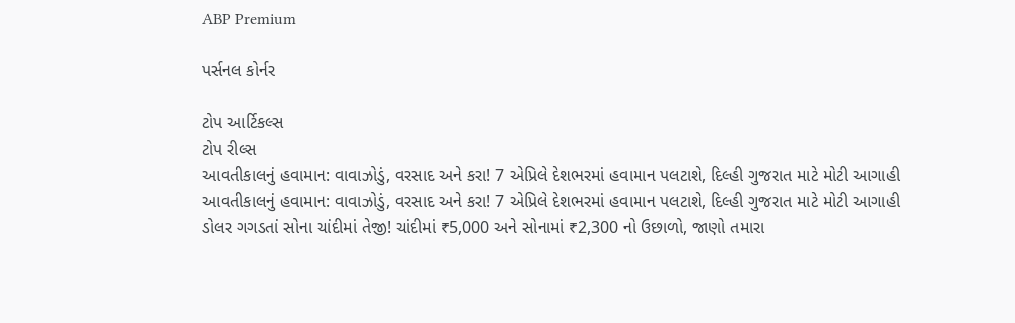ABP Premium

પર્સનલ કોર્નર

ટોપ આર્ટિકલ્સ
ટોપ રીલ્સ
આવતીકાલનું હવામાન: વાવાઝોડું, વરસાદ અને કરા! 7 એપ્રિલે દેશભરમાં હવામાન પલટાશે, દિલ્હી ગુજરાત માટે મોટી આગાહી
આવતીકાલનું હવામાન: વાવાઝોડું, વરસાદ અને કરા! 7 એપ્રિલે દેશભરમાં હવામાન પલટાશે, દિલ્હી ગુજરાત માટે મોટી આગાહી
ડોલર ગગડતાં સોના ચાંદીમાં તેજી! ચાંદીમાં ₹5,000 અને સોનામાં ₹2,300 નો ઉછાળો, જાણો તમારા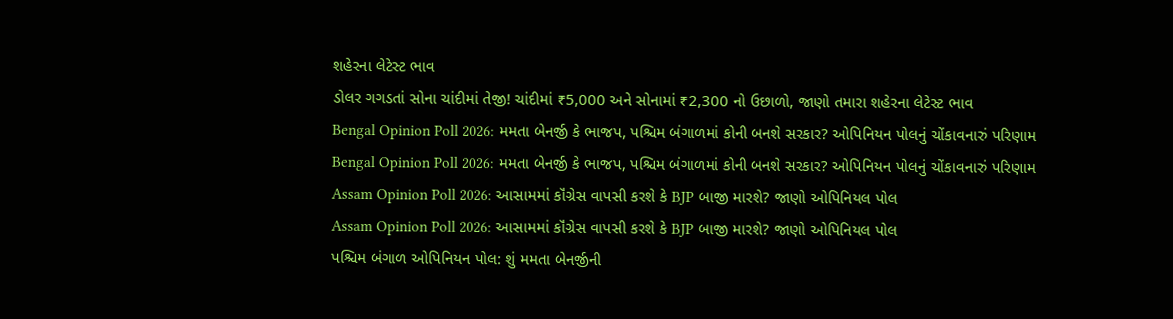શહેરના લેટેસ્ટ ભાવ
ડોલર ગગડતાં સોના ચાંદીમાં તેજી! ચાંદીમાં ₹5,000 અને સોનામાં ₹2,300 નો ઉછાળો, જાણો તમારા શહેરના લેટેસ્ટ ભાવ
Bengal Opinion Poll 2026: મમતા બેનર્જી કે ભાજપ, પશ્ચિમ બંગાળમાં કોની બનશે સરકાર? ઓપિનિયન પોલનું ચોંકાવનારું પરિણામ
Bengal Opinion Poll 2026: મમતા બેનર્જી કે ભાજપ, પશ્ચિમ બંગાળમાં કોની બનશે સરકાર? ઓપિનિયન પોલનું ચોંકાવનારું પરિણામ
Assam Opinion Poll 2026: આસામમાં કૉંગ્રેસ વાપસી કરશે કે BJP બાજી મારશે? જાણો ઓપિનિયલ પોલ
Assam Opinion Poll 2026: આસામમાં કૉંગ્રેસ વાપસી કરશે કે BJP બાજી મારશે? જાણો ઓપિનિયલ પોલ
પશ્ચિમ બંગાળ ઓપિનિયન પોલ: શું મમતા બેનર્જીની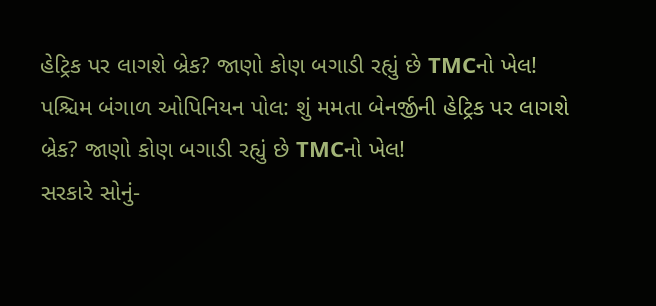હેટ્રિક પર લાગશે બ્રેક? જાણો કોણ બગાડી રહ્યું છે TMCનો ખેલ!
પશ્ચિમ બંગાળ ઓપિનિયન પોલ: શું મમતા બેનર્જીની હેટ્રિક પર લાગશે બ્રેક? જાણો કોણ બગાડી રહ્યું છે TMCનો ખેલ!
સરકારે સોનું-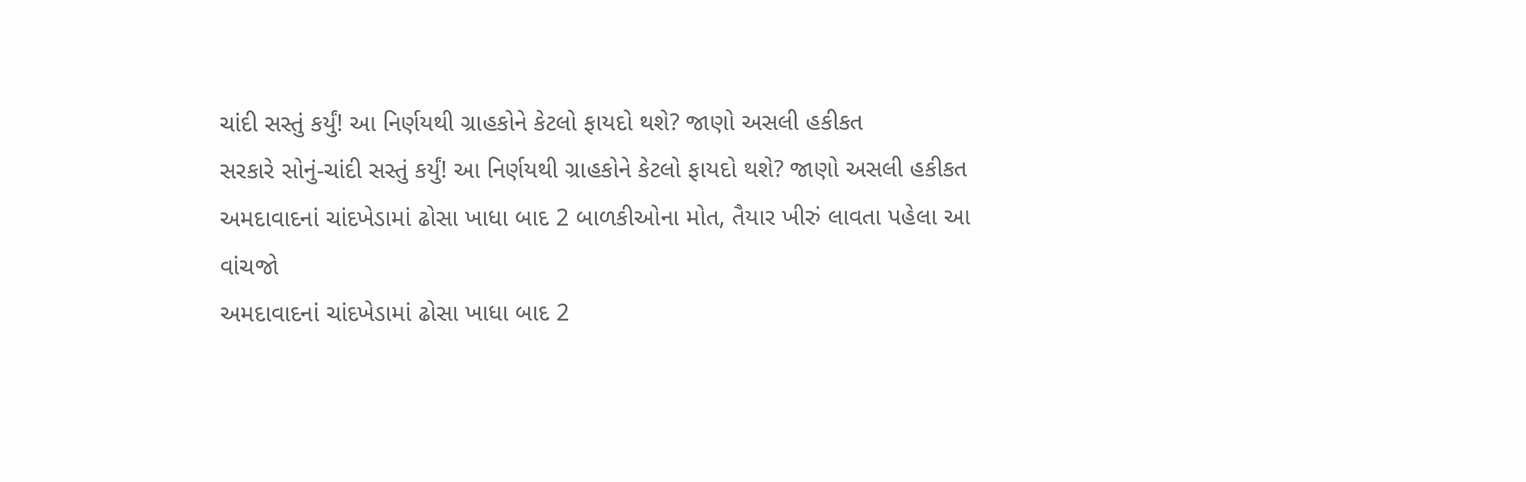ચાંદી સસ્તું કર્યું! આ નિર્ણયથી ગ્રાહકોને કેટલો ફાયદો થશે? જાણો અસલી હકીકત
સરકારે સોનું-ચાંદી સસ્તું કર્યું! આ નિર્ણયથી ગ્રાહકોને કેટલો ફાયદો થશે? જાણો અસલી હકીકત
અમદાવાદનાં ચાંદખેડામાં ઢોસા ખાધા બાદ 2 બાળકીઓના મોત, તૈયાર ખીરું લાવતા પહેલા આ વાંચજો
અમદાવાદનાં ચાંદખેડામાં ઢોસા ખાધા બાદ 2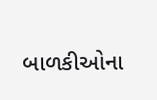બાળકીઓના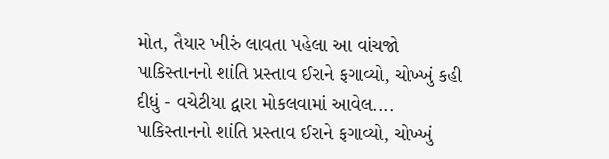મોત, તૈયાર ખીરું લાવતા પહેલા આ વાંચજો
પાકિસ્તાનનો શાંતિ પ્રસ્તાવ ઈરાને ફગાવ્યો, ચોખ્ખું કહી દીધું - વચેટીયા દ્વારા મોકલવામાં આવેલ....
પાકિસ્તાનનો શાંતિ પ્રસ્તાવ ઈરાને ફગાવ્યો, ચોખ્ખું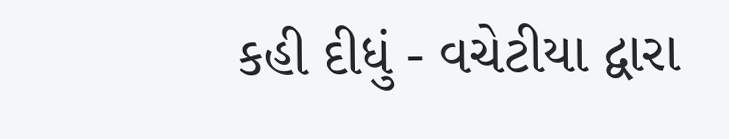કહી દીધું - વચેટીયા દ્વારા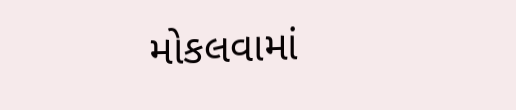મોકલવામાં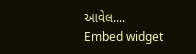આવેલ....
Embed widget